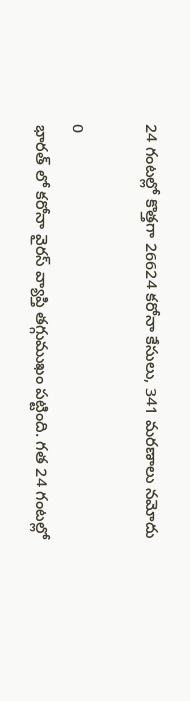24 గంటల్లో కొత్తగా 26624 కరోనా కేసులు, 341 మరణాలు నమోదు

0
భారత్ లో కరోనా వైరస్ వ్యాప్తి తగ్గుముఖం పట్టింది. గత 24 గంటల్లో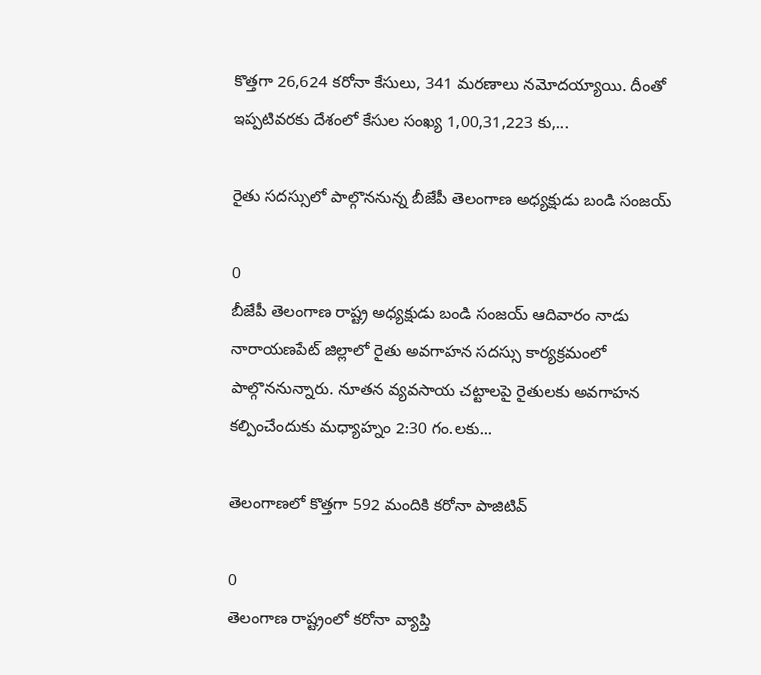కొత్తగా 26,624 కరోనా కేసులు, 341 మరణాలు నమోదయ్యాయి. దీంతో ఇప్పటివరకు దేశంలో కేసుల సంఖ్య 1,00,31,223 కు,...

రైతు సదస్సులో పాల్గొననున్న బీజేపీ తెలంగాణ అధ్యక్షుడు బండి సంజయ్

0
బీజేపీ తెలంగాణ రాష్ట్ర అధ్యక్షుడు బండి సంజయ్ ఆదివారం నాడు నారాయణపేట్ జిల్లాలో రైతు అవగాహన సదస్సు కార్యక్రమంలో పాల్గొననున్నారు. నూతన వ్యవసాయ చట్టాలపై రైతులకు అవగాహన కల్పించేందుకు మధ్యాహ్నం 2:30 గం.లకు...

తెలంగాణలో కొత్తగా 592 మందికి కరోనా పాజిటివ్

0
తెలంగాణ రాష్ట్రంలో కరోనా వ్యాప్తి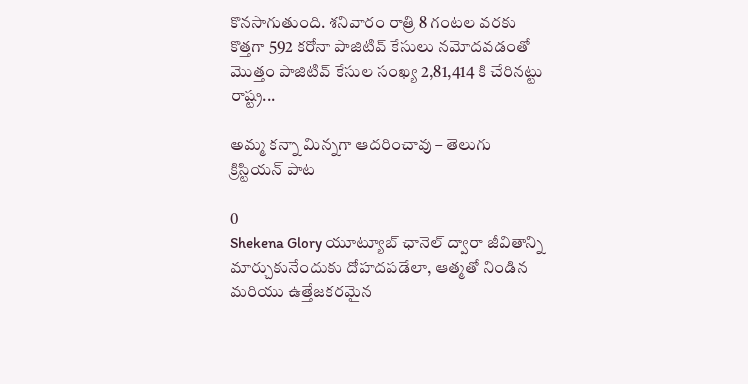కొనసాగుతుంది. శనివారం రాత్రి 8 గంటల వరకు కొత్తగా 592 కరోనా పాజిటివ్ కేసులు నమోదవడంతో మొత్తం పాజిటివ్ కేసుల సంఖ్య 2,81,414 కి చేరినట్టు రాష్ట్ర...

అమ్మ కన్నా మిన్నగా ఆదరించావు – తెలుగు క్రిస్టియన్ పాట

0
Shekena Glory యూట్యూబ్ ఛానెల్‌ ద్వారా జీవితాన్ని మార్చుకునేందుకు దోహదపడేలా, ఆత్మతో నిండిన మరియు ఉత్తేజకరమైన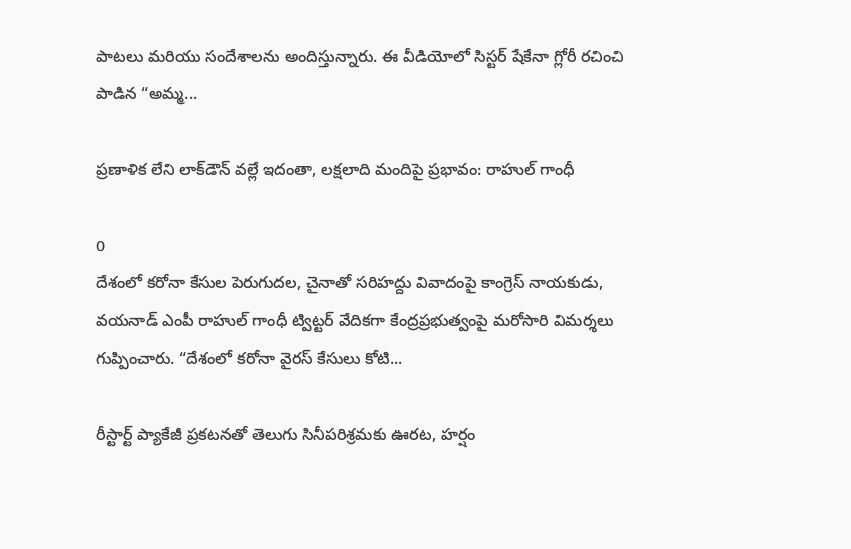పాటలు మరియు సందేశాలను అందిస్తున్నారు. ఈ వీడియోలో సిస్టర్ షేకేనా గ్లోరీ రచించి పాడిన “అమ్మ...

ప్రణాళిక లేని లాక్‌డౌన్ వల్లే ఇదంతా, లక్షలాది మందిపై ప్రభావం: రాహుల్ గాంధీ

0
దేశంలో కరోనా కేసుల పెరుగుదల, చైనాతో సరిహద్దు వివాదంపై కాంగ్రెస్ నాయకుడు, వయనాడ్ ఎంపీ రాహుల్ గాంధీ ట్విట్టర్ వేదికగా కేంద్రప్రభుత్వంపై మరోసారి విమర్శలు గుప్పించారు. “దేశంలో కరోనా వైరస్ కేసులు కోటి...

రీస్టార్ట్‌ ప్యాకేజీ ప్రకటనతో తెలుగు సినీపరిశ్రమకు ఊరట, హర్షం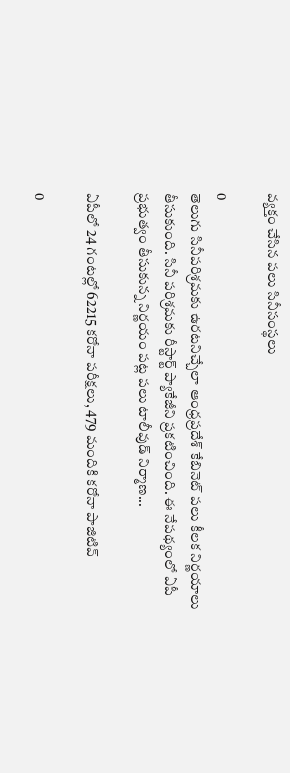వ్యక్తం చేసిన పలు సినీసంస్థలు

0
తెలుగు సినీపరిశ్రమకు ఉరటనిచ్చేలా ఆంధ్రప్రదేశ్ కేబినెట్ పలు కీలక నిర్ణయాలు తీసుకుంది. సినీ పరిశ్రమకు రీస్టార్ట్‌ ప్యాకేజీని ప్రకటించింది. ఈ నేపథ్యంలో ఏపీ ప్ర‌భుత్వం తీసుకున్న నిర్ణయం పట్ల పలు టాలీవుడ్ నిర్మాణ...

ఏపీలో 24 గంటల్లో 62215 కరోనా పరీక్షలు, 479 మందికి కరోనా పాజిటివ్

0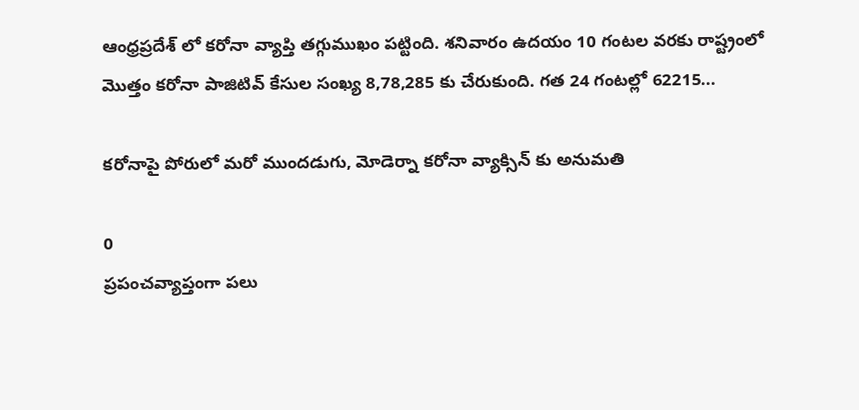ఆంధ్రప్రదేశ్ లో కరోనా వ్యాప్తి తగ్గుముఖం పట్టింది. శనివారం ఉదయం 10 గంటల వరకు రాష్ట్రంలో మొత్తం కరోనా పాజిటివ్ కేసుల సంఖ్య 8,78,285 కు చేరుకుంది. గత 24 గంటల్లో 62215...

కరోనాపై పోరులో మరో ముందడుగు, మోడెర్నా‌ కరోనా వ్యాక్సిన్ కు అనుమతి

0
ప్రపంచవ్యాప్తంగా పలు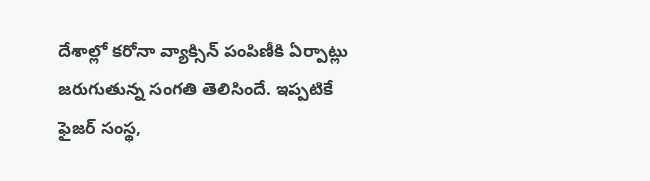దేశాల్లో కరోనా వ్యాక్సిన్ పంపిణీకి ఏర్పాట్లు జరుగుతున్న సంగతి తెలిసిందే. ఇప్పటికే ఫైజర్ సంస్థ,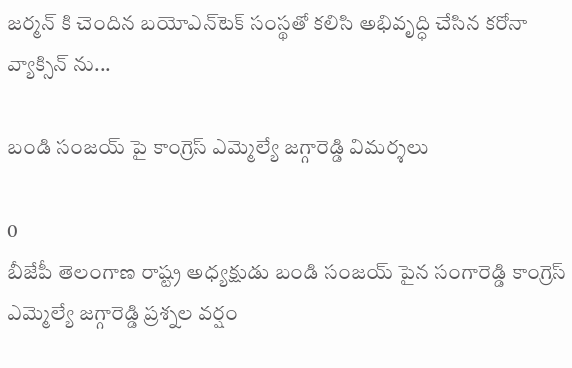జర్మన్ కి చెందిన బయోఎన్‌టెక్‌ సంస్థతో కలిసి అభివృద్ధి చేసిన కరోనా వ్యాక్సిన్ ను‌...

బండి సంజయ్ పై కాంగ్రెస్ ఎమ్మెల్యే జగ్గారెడ్డి విమర్శలు

0
బీజేపీ తెలంగాణ రాష్ట్ర అధ్యక్షుడు బండి సంజయ్ పైన సంగారెడ్డి కాంగ్రెస్ ఎమ్మెల్యే జగ్గారెడ్డి ప్రశ్నల వర్షం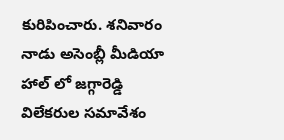కురిపించారు. శనివారం నాడు అసెంబ్లీ మీడియా హాల్ లో జగ్గారెడ్డి విలేకరుల సమావేశం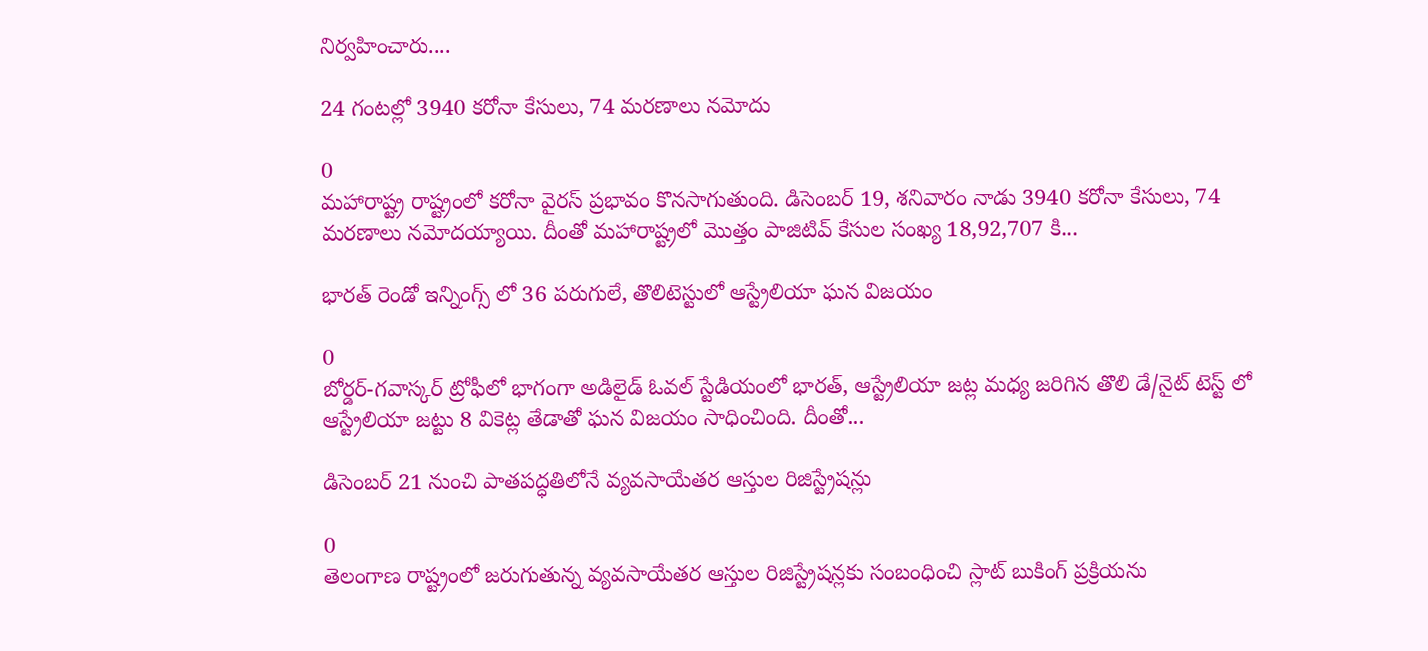నిర్వహించారు....

24 గంటల్లో 3940 కరోనా కేసులు, 74 మరణాలు నమోదు

0
మహారాష్ట్ర రాష్ట్రంలో కరోనా వైరస్ ప్రభావం కొనసాగుతుంది. డిసెంబర్ 19, శనివారం నాడు 3940 కరోనా కేసులు, 74 మరణాలు నమోదయ్యాయి. దీంతో మహారాష్ట్రలో మొత్తం పాజిటివ్ కేసుల సంఖ్య 18,92,707 కి...

భారత్‌ రెండో ఇన్నింగ్స్ లో ‌36 పరుగులే, తొలిటెస్టులో ఆస్ట్రేలియా ఘన విజయం

0
బోర్డర్-గవాస్కర్ ట్రోఫీలో భాగంగా అడిలైడ్ ఓవల్ స్టేడియంలో భారత్, ఆస్ట్రేలియా జట్ల మధ్య జరిగిన తొలి డే/నైట్ టెస్ట్ లో ఆస్ట్రేలియా జట్టు‌ 8 వికెట్ల తేడాతో ఘన విజయం సాధించింది. దీంతో...

డిసెంబర్ 21 నుంచి పాతపద్ధతిలోనే వ్యవసాయేతర ఆస్తుల రిజిస్ట్రేషన్లు

0
తెలంగాణ రాష్ట్రంలో జరుగుతున్న వ్యవసాయేతర ఆస్తుల రిజిస్ట్రేషన్లకు సంబంధించి స్లాట్‌ బుకింగ్ ప్రక్రియను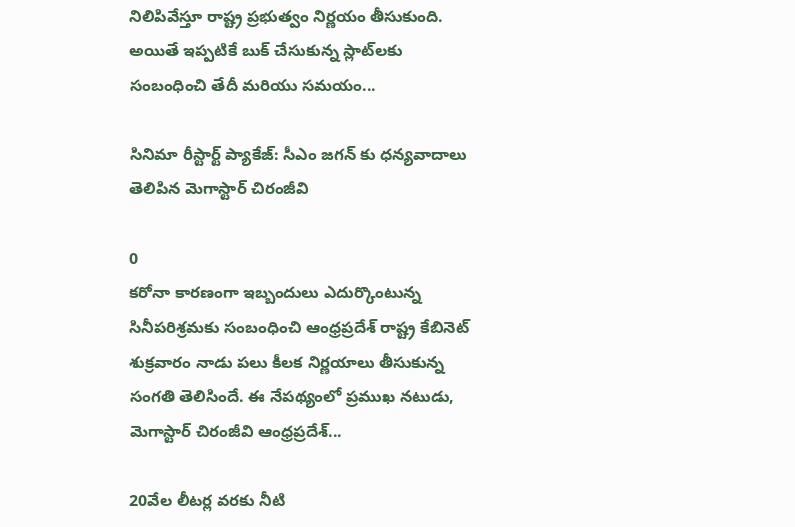నిలిపివేస్తూ రాష్ట్ర ప్రభుత్వం నిర్ణయం తీసుకుంది. అయితే ఇప్పటికే బుక్ చేసుకున్న స్లాట్‌లకు సంబంధించి తేదీ మరియు సమయం...

సినిమా రీస్టార్ట్ ప్యాకేజ్: సీఎం జగన్ కు ధన్యవాదాలు తెలిపిన మెగాస్టార్‌ చిరంజీవి

0
కరోనా కారణంగా ఇబ్బందులు ఎదుర్కొంటున్న సినీపరిశ్రమకు సంబంధించి ఆంధ్రప్రదేశ్ రాష్ట్ర కేబినెట్ శుక్రవారం నాడు పలు కీలక నిర్ణయాలు తీసుకున్న సంగతి తెలిసిందే. ఈ నేపథ్యంలో ప్రముఖ నటుడు, మెగాస్టార్‌ చిరంజీవి ఆంధ్రప్రదేశ్‌...

20వేల లీటర్ల వరకు నీటి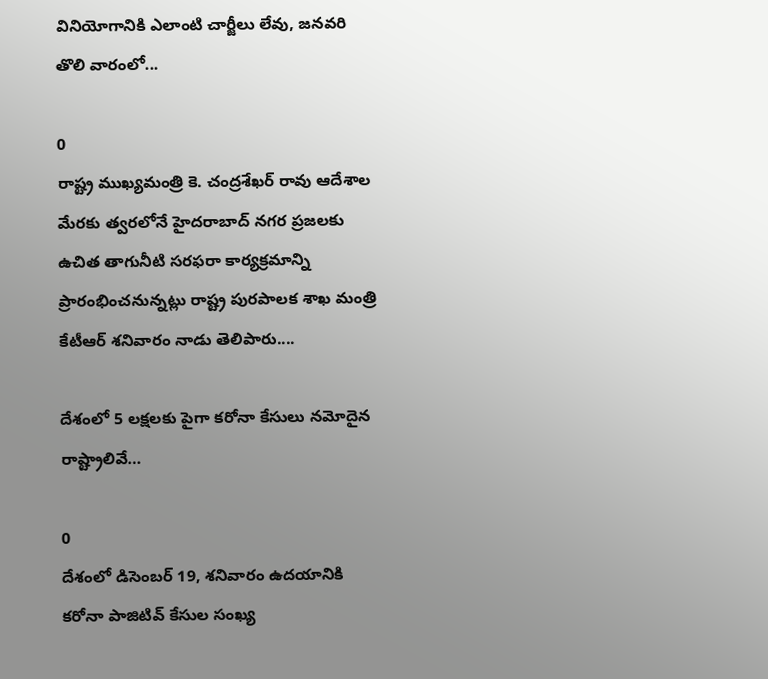వినియోగానికి ఎలాంటి చార్జీలు లేవు, జనవరి తొలి వారంలో...

0
రాష్ట్ర ముఖ్యమంత్రి కె. చంద్రశేఖర్ రావు ఆదేశాల మేరకు త్వరలోనే హైదరాబాద్ నగర ప్రజలకు ఉచిత తాగునీటి సరఫరా కార్యక్రమాన్ని ప్రారంభించనున్నట్లు రాష్ట్ర పురపాలక శాఖ మంత్రి కేటీఆర్ శనివారం నాడు తెలిపారు....

దేశంలో 5 లక్షలకు పైగా కరోనా కేసులు నమోదైన రాష్ట్రాలివే…

0
దేశంలో డిసెంబర్ 19, శనివారం ఉదయానికి కరోనా పాజిటివ్ కేసుల సంఖ్య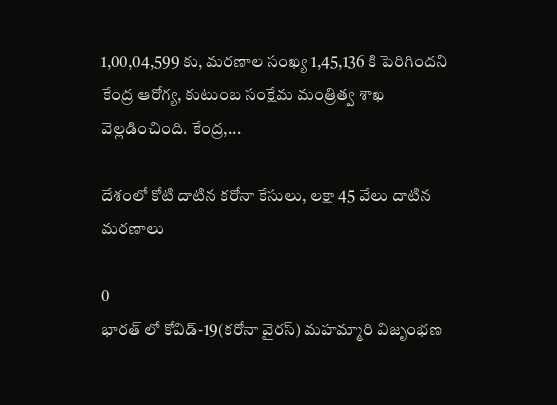1,00,04,599 కు, మరణాల సంఖ్య 1,45,136 కి పెరిగిందని కేంద్ర ఆరోగ్య, కుటుంబ సంక్షేమ మంత్రిత్వ శాఖ వెల్లడించింది. కేంద్ర,...

దేశంలో కోటి దాటిన కరోనా కేసులు, లక్షా 45 వేలు దాటిన మరణాలు

0
భారత్ లో కోవిడ్-19(కరోనా వైరస్) మహమ్మారి విజృంభణ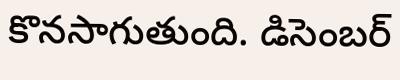కొనసాగుతుంది. డిసెంబర్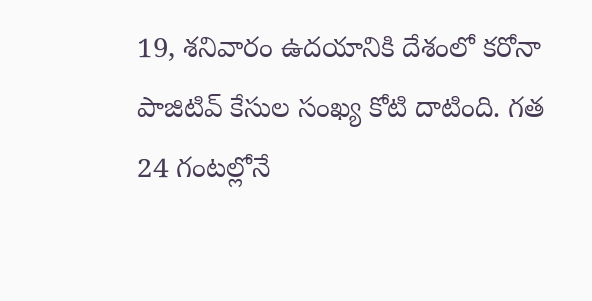19, శనివారం ఉదయానికి దేశంలో కరోనా పాజిటివ్ కేసుల సంఖ్య కోటి దాటింది. గత 24 గంటల్లోనే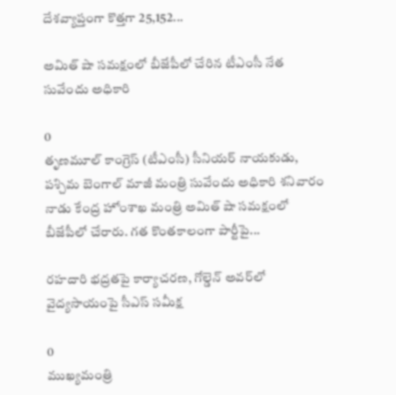దేశవ్యాప్తంగా కొత్తగా 25,152...

అమిత్ షా సమక్షంలో బీజేపీలో చేరిన టీఎంసీ నేత సువేందు అధికారి

0
తృణమూల్ కాంగ్రెస్ (టీఎంసీ) సీనియర్ నాయకుడు, పశ్చిమ బెంగాల్ మాజీ మంత్రి సువేందు అధికారి శనివారం నాడు కేంద్ర హోంశాఖ మంత్రి అమిత్ షా సమక్షంలో బీజేపీలో చేరారు. గత కొంతకాలంగా పార్టీపై...

రహదారి భద్రతపై కార్యాచరణ, గోల్డెన్‌ అవ‌ర్‌లో వైద్య‌సాయంపై సీఎస్ సమీక్ష

0
ముఖ్య‌మంత్రి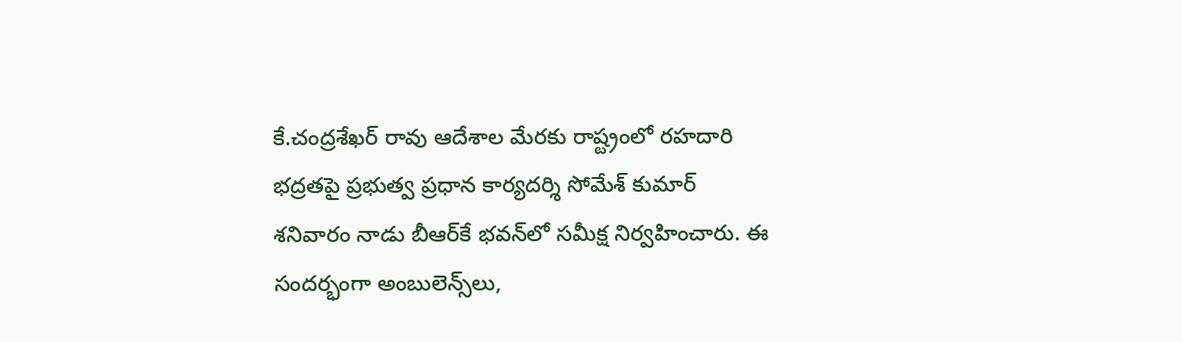కే.చంద్రశేఖర్ రావు ఆదేశాల మేర‌కు రాష్ట్రంలో ర‌హ‌దారి భ‌ద్ర‌త‌పై ప్ర‌భుత్వ ప్ర‌ధాన కార్య‌ద‌ర్శి సోమేశ్ కుమార్ శనివారం నాడు బీఆర్‌కే భ‌వ‌న్‌లో స‌మీక్ష నిర్వ‌హించారు. ఈ సంద‌ర్భంగా అంబులెన్స్‌లు,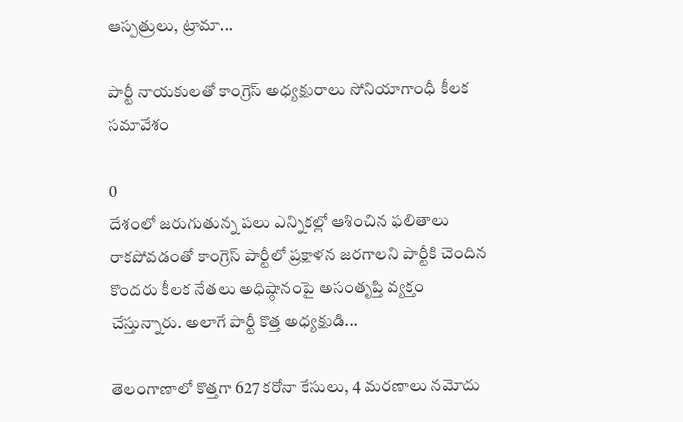ఆస్ప‌త్రులు, ట్రామా...

పార్టీ నాయకులతో కాంగ్రెస్‌ అధ్యక్షురాలు సోనియాగాంధీ కీలక సమావేశం

0
దేశంలో జరుగుతున్న పలు ఎన్నికల్లో ఆశించిన ఫలితాలు రాకపోవడంతో కాంగ్రెస్ పార్టీలో ప్రక్షాళన జరగాలని పార్టీకి చెందిన కొందరు కీలక నేతలు అధిష్ఠానంపై అసంతృప్తి వ్యక్తం చేస్తున్నారు. అలాగే పార్టీ కొత్త అధ్యక్షుడి...

తెలంగాణాలో కొత్తగా 627 కరోనా కేసులు, 4 మరణాలు నమోదు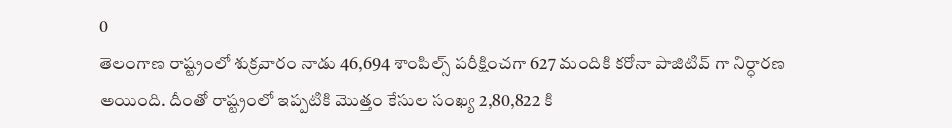0
తెలంగాణ రాష్ట్రంలో శుక్రవారం నాడు 46,694 శాంపిల్స్ పరీక్షించగా 627 మందికి కరోనా పాజిటివ్ గా నిర్ధారణ అయింది. దీంతో రాష్ట్రంలో ఇప్పటికి మొత్తం కేసుల సంఖ్య 2,80,822 కి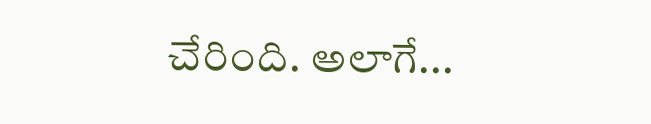చేరింది. అలాగే...